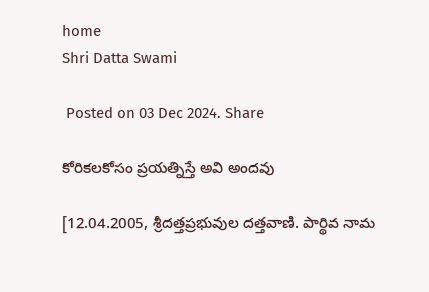home
Shri Datta Swami

 Posted on 03 Dec 2024. Share

కోరికలకోసం ప్రయత్నిస్తే అవి అందవు

[12.04.2005, శ్రీదత్తప్రభువుల దత్తవాణి. పార్థివ నామ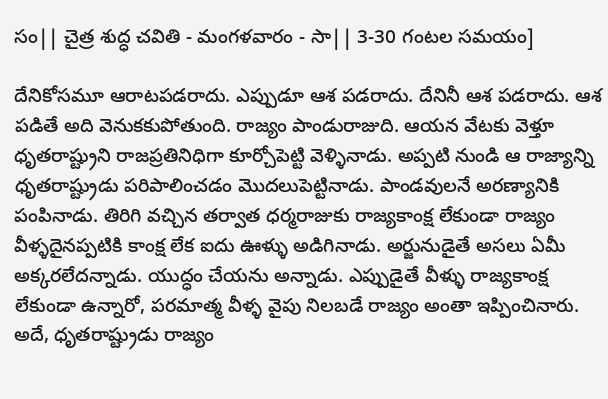సం|| చైత్ర శుద్ధ చవితి - మంగళవారం - సా|| 3-30 గంటల సమయం]

దేనికోసమూ ఆరాటపడరాదు. ఎప్పుడూ ఆశ పడరాదు. దేనినీ ఆశ పడరాదు. ఆశ పడితే అది వెనుకకుపోతుంది. రాజ్యం పాండురాజుది. ఆయన వేటకు వెళ్తూ ధృతరాష్ట్రుని రాజప్రతినిధిగా కూర్చోపెట్టి వెళ్ళినాడు. అప్పటి నుండి ఆ రాజ్యాన్ని ధృతరాష్ట్రుడు పరిపాలించడం మొదలుపెట్టినాడు. పాండవులనే అరణ్యానికి పంపినాడు. తిరిగి వచ్చిన తర్వాత ధర్మరాజుకు రాజ్యకాంక్ష లేకుండా రాజ్యం వీళ్ళదైనప్పటికి కాంక్ష లేక ఐదు ఊళ్ళు అడిగినాడు. అర్జునుడైతే అసలు ఏమీ అక్కరలేదన్నాడు. యుద్ధం చేయను అన్నాడు. ఎప్పుడైతే వీళ్ళు రాజ్యకాంక్ష లేకుండా ఉన్నారో, పరమాత్మ వీళ్ళ వైపు నిలబడే రాజ్యం అంతా ఇప్పించినారు. అదే, ధృతరాష్ట్రుడు రాజ్యం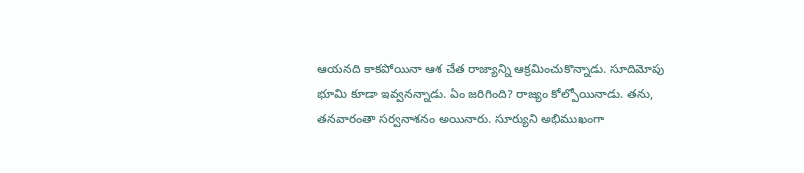ఆయనది కాకపోయినా ఆశ చేత రాజ్యాన్ని ఆక్రమించుకొన్నాడు. సూదిమోపు భూమి కూడా ఇవ్వనన్నాడు. ఏం జరిగింది? రాజ్యం కోల్పోయినాడు. తను, తనవారంతా సర్వనాశనం అయినారు. సూర్యుని అభిముఖంగా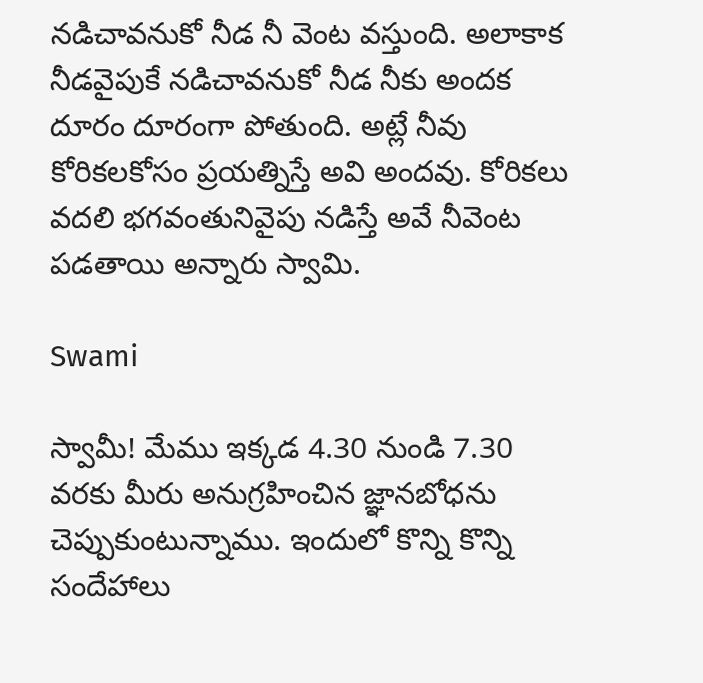నడిచావనుకో నీడ నీ వెంట వస్తుంది. అలాకాక నీడవైపుకే నడిచావనుకో నీడ నీకు అందక దూరం దూరంగా పోతుంది. అట్లే నీవు కోరికలకోసం ప్రయత్నిస్తే అవి అందవు. కోరికలు వదలి భగవంతునివైపు నడిస్తే అవే నీవెంట పడతాయి అన్నారు స్వామి.

Swami

స్వామీ! మేము ఇక్కడ 4.30 నుండి 7.30 వరకు మీరు అనుగ్రహించిన జ్ఞానబోధను చెప్పుకుంటున్నాము. ఇందులో కొన్ని కొన్ని సందేహాలు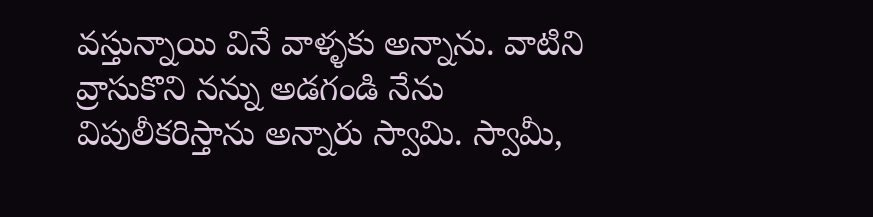వస్తున్నాయి వినే వాళ్ళకు అన్నాను. వాటిని వ్రాసుకొని నన్ను అడగండి నేను విపులీకరిస్తాను అన్నారు స్వామి. స్వామీ,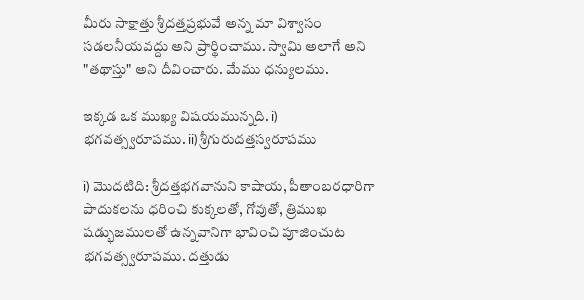మీరు సాక్షాత్తు శ్రీదత్తప్రభువే అన్న మా విశ్వాసం సడలనీయవద్దు అని ప్రార్థించాము. స్వామి అలాగే అని "తథాస్తు" అని దీవించారు. మేము ధన్యులము.

ఇక్కడ ఒక ముఖ్య విషయమున్నది. i) భగవత్స్వరూపము. ii) శ్రీగురుదత్తస్వరూపము

i) మొదటిది: శ్రీదత్తభగవానుని కాషాయ, పీతాంబరధారిగా పాదుకలను ధరించి కుక్కలతో, గోవుతో, త్రిముఖ షడ్భుజములతో ఉన్నవానిగా భావించి పూజించుట భగవత్స్వరూపము. దత్తుడు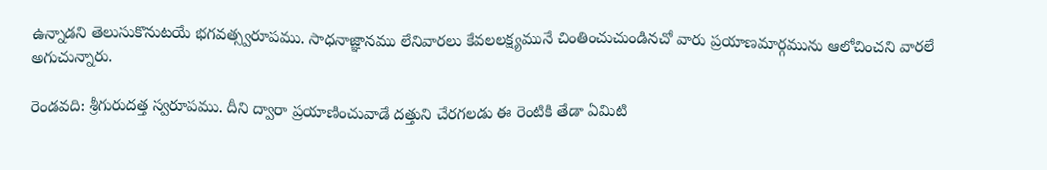ఉన్నాడని తెలుసుకొనుటయే భగవత్స్వరూపము. సాధనాజ్ఞానము లేనివారలు కేవలలక్ష్యమునే చింతించుచుండినచో వారు ప్రయాణమార్గమును ఆలోచించని వారలే అగుచున్నారు.

రెండవది: శ్రీగురుదత్త స్వరూపము. దీని ద్వారా ప్రయాణించువాడే దత్తుని చేరగలడు ఈ రెంటికి తేడా ఏమిటి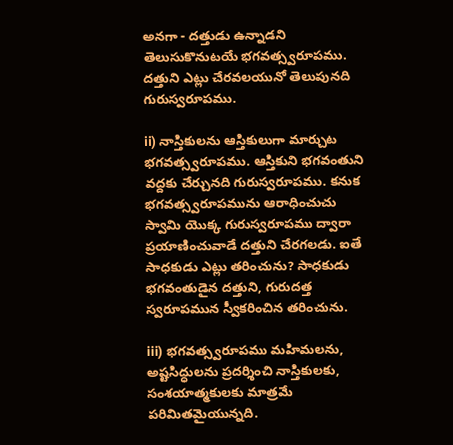అనగా - దత్తుడు ఉన్నాడని తెలుసుకొనుటయే భగవత్స్వరూపము. దత్తుని ఎట్లు చేరవలయునో తెలుపునది గురుస్వరూపము.

ii) నాస్తికులను ఆస్తికులుగా మార్చుట భగవత్స్వరూపము. ఆస్తికుని భగవంతుని వద్దకు చేర్చునది గురుస్వరూపము. కనుక భగవత్స్వరూపమును ఆరాధించుచు స్వామి యొక్క గురుస్వరూపము ద్వారా ప్రయాణించువాడే దత్తుని చేరగలడు. ఐతే సాధకుడు ఎట్లు తరించును? సాధకుడు భగవంతుడైన దత్తుని, గురుదత్త స్వరూపమున స్వీకరించిన తరించును.

iii) భగవత్స్వరూపము మహిమలను, అష్టసిద్ధులను ప్రదర్శించి నాస్తికులకు, సంశయాత్మకులకు మాత్రమే పరిమితమైయున్నది.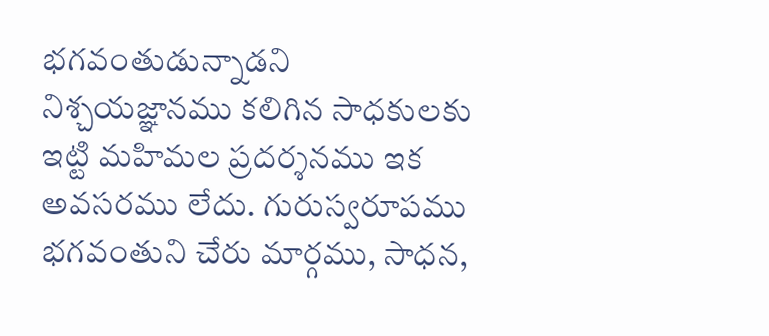భగవంతుడున్నాడని నిశ్చయజ్ఞానము కలిగిన సాధకులకు ఇట్టి మహిమల ప్రదర్శనము ఇక అవసరము లేదు. గురుస్వరూపము భగవంతుని చేరు మార్గము, సాధన,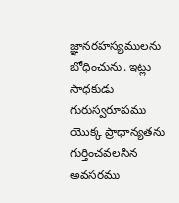జ్ఞానరహస్యములను బోధించును. ఇట్లు సాధకుడు గురుస్వరూపము యొక్క ప్రాధాన్యతను గుర్తించవలసిన అవసరము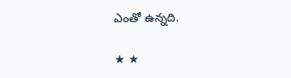ఎంతో ఉన్నది.

★ ★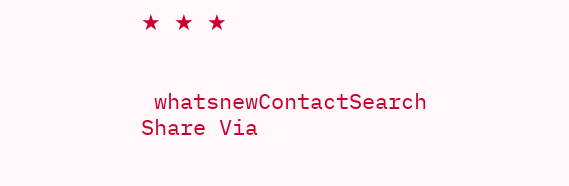★ ★ ★


 whatsnewContactSearch
Share Via